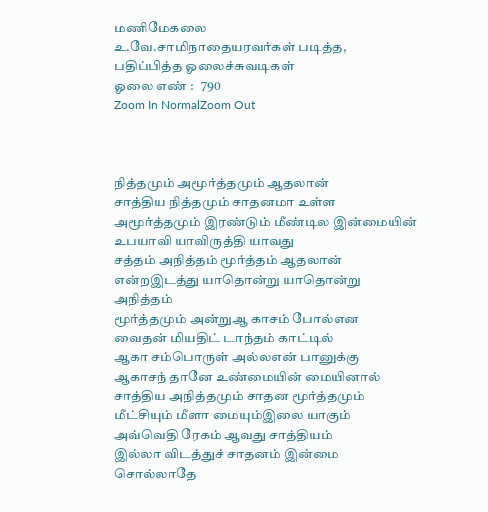மணிமேகலை
உ.வே.சாமிநாதையரவர்கள் படித்த, பதிப்பித்த ஓலைச்சுவடிகள்
ஓலை எண் :   790
Zoom In NormalZoom Out



நித்தமும் அமூர்த்தமும் ஆதலான்
சாத்திய நித்தமும் சாதனமா உள்ள
அமூர்த்தமும் இரண்டும் மீண்டில இன்மையின்
உபயாவி யாவிருத்தி யாவது
சத்தம் அநித்தம் மூர்த்தம் ஆதலான்
என்றஇடத்து யாதொன்று யாதொன்று அநித்தம்
மூர்த்தமும் அன்றுஆ காசம் போல்என
வைதன் மியதிட் டாந்தம் காட்டில்
ஆகா சம்பொருள் அல்லஎன் பானுக்கு
ஆகாசந் தானே உண்மையின் மையினால்
சாத்திய அநித்தமும் சாதன மூர்த்தமும்
மீட்சியும் மீளா மையும்இலை யாகும்
அவ்வெதி ரேகம் ஆவது சாத்தியம்
இல்லா விடத்துச் சாதனம் இன்மை
சொல்லாதே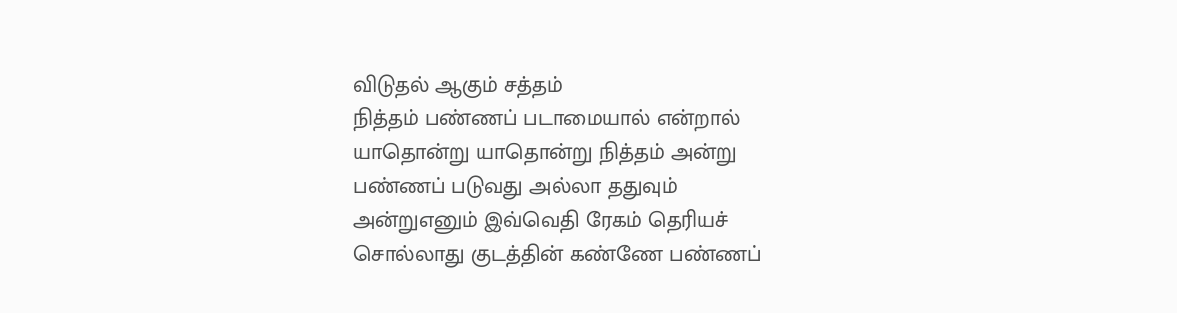விடுதல் ஆகும் சத்தம்
நித்தம் பண்ணப் படாமையால் என்றால்
யாதொன்று யாதொன்று நித்தம் அன்று
பண்ணப் படுவது அல்லா ததுவும்
அன்றுஎனும் இவ்வெதி ரேகம் தெரியச்
சொல்லாது குடத்தின் கண்ணே பண்ணப்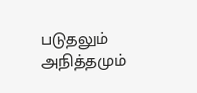படுதலும் அநித்தமும்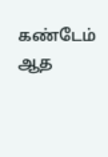கண்டேம் ஆத